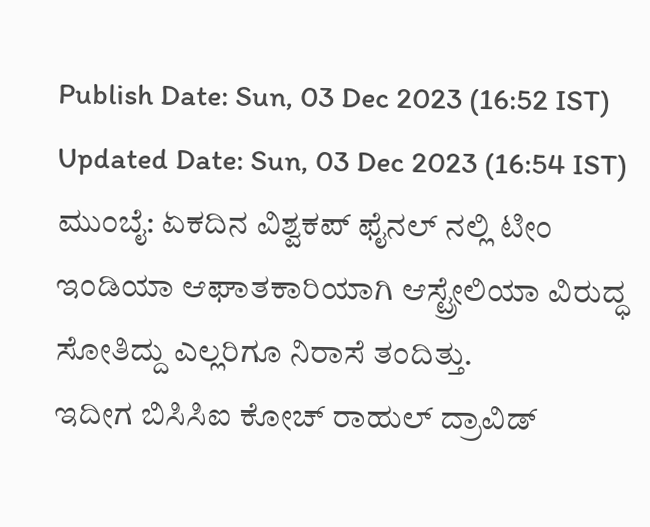Publish Date: Sun, 03 Dec 2023 (16:52 IST)
Updated Date: Sun, 03 Dec 2023 (16:54 IST)
ಮುಂಬೈ: ಏಕದಿನ ವಿಶ್ವಕಪ್ ಫೈನಲ್ ನಲ್ಲಿ ಟೀಂ ಇಂಡಿಯಾ ಆಘಾತಕಾರಿಯಾಗಿ ಆಸ್ಟ್ರೇಲಿಯಾ ವಿರುದ್ಧ ಸೋತಿದ್ದು ಎಲ್ಲರಿಗೂ ನಿರಾಸೆ ತಂದಿತ್ತು.
ಇದೀಗ ಬಿಸಿಸಿಐ ಕೋಚ್ ರಾಹುಲ್ ದ್ರಾವಿಡ್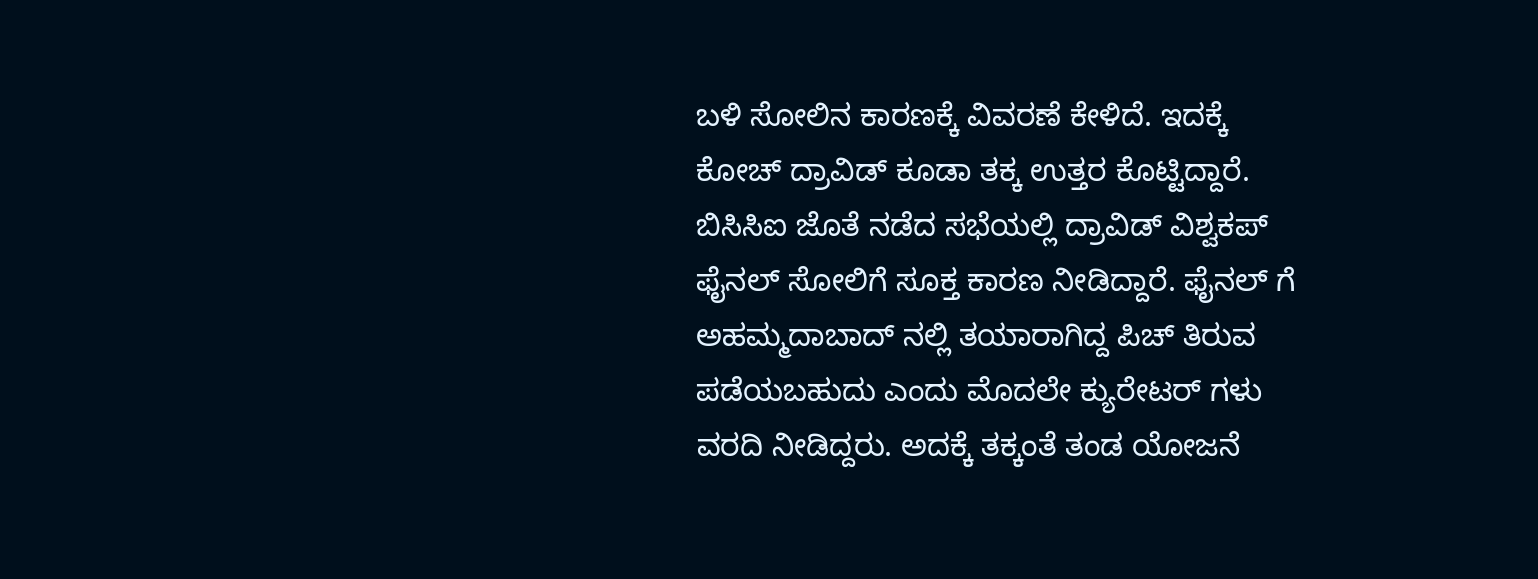ಬಳಿ ಸೋಲಿನ ಕಾರಣಕ್ಕೆ ವಿವರಣೆ ಕೇಳಿದೆ. ಇದಕ್ಕೆ ಕೋಚ್ ದ್ರಾವಿಡ್ ಕೂಡಾ ತಕ್ಕ ಉತ್ತರ ಕೊಟ್ಟಿದ್ದಾರೆ.
ಬಿಸಿಸಿಐ ಜೊತೆ ನಡೆದ ಸಭೆಯಲ್ಲಿ ದ್ರಾವಿಡ್ ವಿಶ್ವಕಪ್ ಫೈನಲ್ ಸೋಲಿಗೆ ಸೂಕ್ತ ಕಾರಣ ನೀಡಿದ್ದಾರೆ. ಫೈನಲ್ ಗೆ ಅಹಮ್ಮದಾಬಾದ್ ನಲ್ಲಿ ತಯಾರಾಗಿದ್ದ ಪಿಚ್ ತಿರುವ ಪಡೆಯಬಹುದು ಎಂದು ಮೊದಲೇ ಕ್ಯುರೇಟರ್ ಗಳು ವರದಿ ನೀಡಿದ್ದರು. ಅದಕ್ಕೆ ತಕ್ಕಂತೆ ತಂಡ ಯೋಜನೆ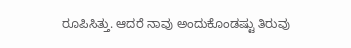ರೂಪಿಸಿತ್ತು. ಆದರೆ ನಾವು ಅಂದುಕೊಂಡಷ್ಟು ತಿರುವು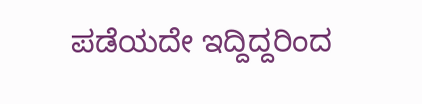ಪಡೆಯದೇ ಇದ್ದಿದ್ದರಿಂದ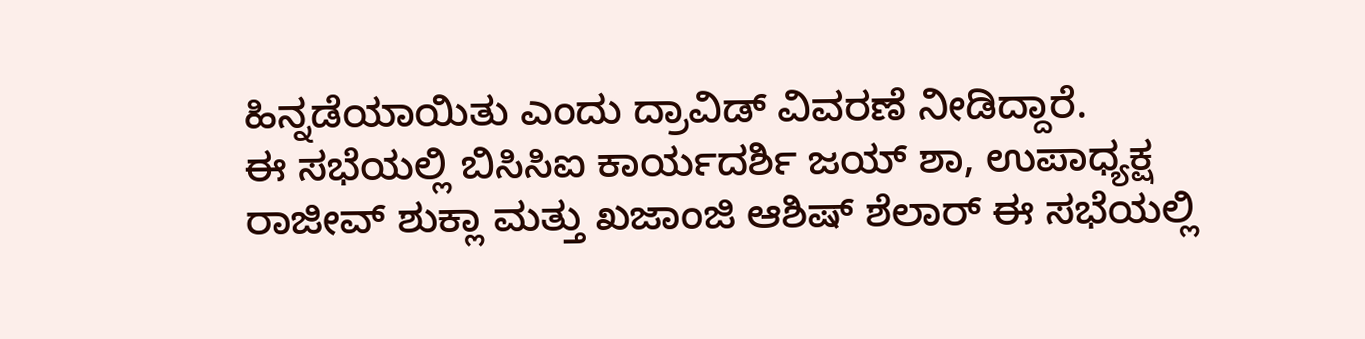ಹಿನ್ನಡೆಯಾಯಿತು ಎಂದು ದ್ರಾವಿಡ್ ವಿವರಣೆ ನೀಡಿದ್ದಾರೆ.
ಈ ಸಭೆಯಲ್ಲಿ ಬಿಸಿಸಿಐ ಕಾರ್ಯದರ್ಶಿ ಜಯ್ ಶಾ, ಉಪಾಧ್ಯಕ್ಷ ರಾಜೀವ್ ಶುಕ್ಲಾ ಮತ್ತು ಖಜಾಂಜಿ ಆಶಿಷ್ ಶೆಲಾರ್ ಈ ಸಭೆಯಲ್ಲಿ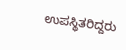ಉಪಸ್ಥಿತರಿದ್ದರು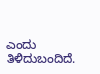ಎಂದು ತಿಳಿದುಬಂದಿದೆ.